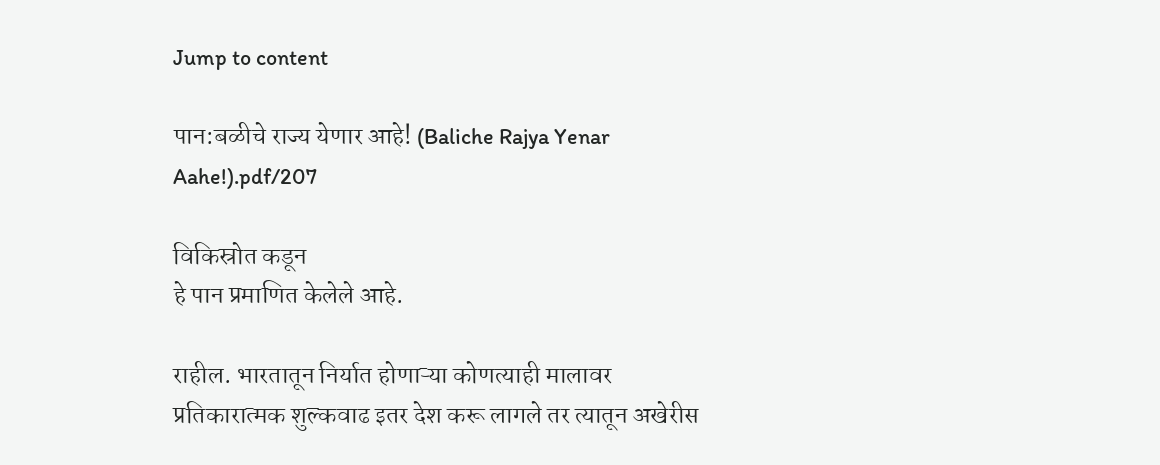Jump to content

पान:बळीचे राज्य येणार आहे! (Baliche Rajya Yenar Aahe!).pdf/207

विकिस्रोत कडून
हे पान प्रमाणित केलेले आहे.

राहील. भारतातून निर्यात होणाऱ्या कोणत्याही मालावर प्रतिकारात्मक शुल्कवाढ इतर देश करू लागले तर त्यातून अखेरीस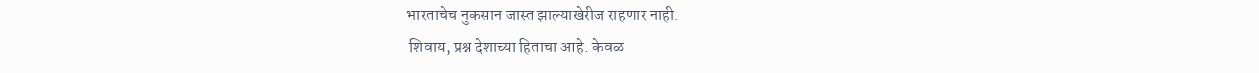भारताचेच नुकसान जास्त झाल्याखेरीज राहणार नाही.
 शिवाय, प्रश्न देशाच्या हिताचा आहे. केवळ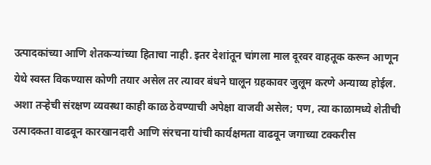उत्पादकांच्या आणि शेतकऱ्यांच्या हिताचा नाही. इतर देशांतून चांगला माल दूरवर वाहतूक करून आणून येथे स्वस्त विकण्यास कोणी तयार असेल तर त्यावर बंधने घालून ग्रहकावर जुलूम करणे अन्याय्य होईल. अशा तऱ्हेची संरक्षण व्यवस्था काही काळ ठेवण्याची अपेक्षा वाजवी असेल; पण, त्या काळामध्ये शेतीची उत्पादकता वाढवून कारखानदारी आणि संरचना यांची कार्यक्षमता वाढवून जगाच्या टक्करीस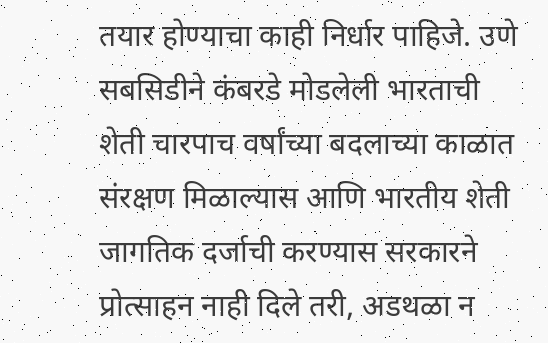तयार होण्याचा काही निर्धार पाहिजे. उणे सबसिडीने कंबरडे मोडलेली भारताची शेती चारपाच वर्षांच्या बदलाच्या काळात संरक्षण मिळाल्यास आणि भारतीय शेती जागतिक दर्जाची करण्यास सरकारने प्रोत्साहन नाही दिले तरी, अडथळा न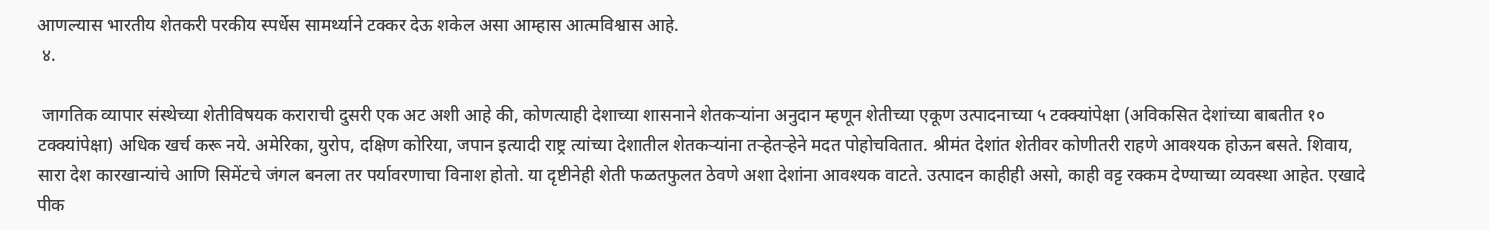आणल्यास भारतीय शेतकरी परकीय स्पर्धेस सामर्थ्याने टक्कर देऊ शकेल असा आम्हास आत्मविश्वास आहे.
 ४.

 जागतिक व्यापार संस्थेच्या शेतीविषयक कराराची दुसरी एक अट अशी आहे की, कोणत्याही देशाच्या शासनाने शेतकऱ्यांना अनुदान म्हणून शेतीच्या एकूण उत्पादनाच्या ५ टक्क्यांपेक्षा (अविकसित देशांच्या बाबतीत १० टक्क्यांपेक्षा) अधिक खर्च करू नये. अमेरिका, युरोप, दक्षिण कोरिया, जपान इत्यादी राष्ट्र त्यांच्या देशातील शेतकऱ्यांना तऱ्हेतऱ्हेने मदत पोहोचवितात. श्रीमंत देशांत शेतीवर कोणीतरी राहणे आवश्यक होऊन बसते. शिवाय, सारा देश कारखान्यांचे आणि सिमेंटचे जंगल बनला तर पर्यावरणाचा विनाश होतो. या दृष्टीनेही शेती फळतफुलत ठेवणे अशा देशांना आवश्यक वाटते. उत्पादन काहीही असो, काही वट्ट रक्कम देण्याच्या व्यवस्था आहेत. एखादे पीक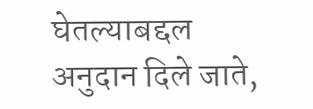घेतल्याबद्दल अनुदान दिले जाते,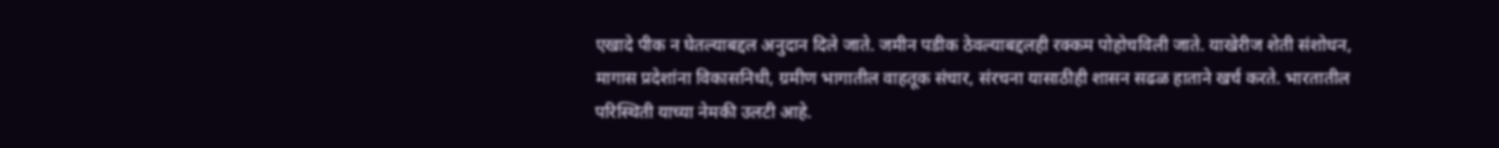एखादे पीक न घेतल्याबद्दल अनुदान दिले जाते. जमीन पडीक ठेवल्याबद्दलही रक्कम पोहोचविली जाते. याखेरीज शेती संशोधन, मागास प्रदेशांना विकासनिधी, ग्रमीण भागातील वाहतूक संचार, संरचना यासाठीही शासन सढळ हाताने खर्च करते. भारतातील परिस्थिती याच्या नेमकी उलटी आहे.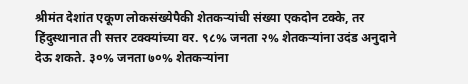श्रीमंत देशांत एकूण लोकसंख्येपैकी शेतकऱ्यांची संख्या एकदोन टक्के, तर हिंदुस्थानात ती सत्तर टक्क्यांच्या वर. ९८% जनता २% शेतकऱ्यांना उदंड अनुदाने देऊ शकते. ३०% जनता ७०% शेतकऱ्यांना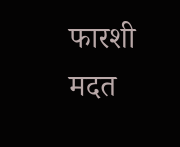फारशी मदत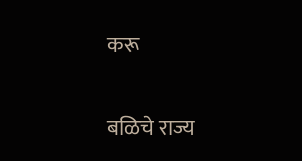करू

बळिचे राज्य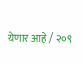येणार आहे / २०९